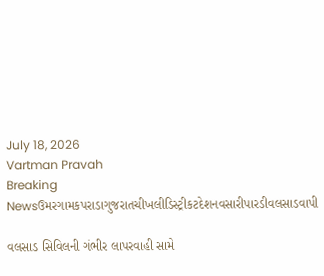July 18, 2026
Vartman Pravah
Breaking Newsઉમરગામકપરાડાગુજરાતચીખલીડિસ્ટ્રીકટદેશનવસારીપારડીવલસાડવાપી

વલસાડ સિવિલની ગંભીર લાપરવાહી સામે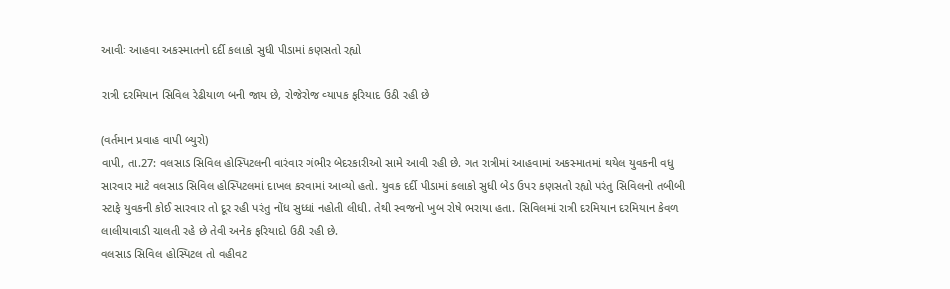આવીઃ આહવા અકસ્‍માતનો દર્દી કલાકો સુધી પીડામાં કણસતો રહ્યો

રાત્રી દરમિયાન સિવિલ રેઢીયાળ બની જાય છે, રોજેરોજ વ્‍યાપક ફરિયાદ ઉઠી રહી છે

(વર્તમાન પ્રવાહ વાપી બ્‍યુરો)
વાપી, તા.27: વલસાડ સિવિલ હોસ્‍પિટલની વારંવાર ગંભીર બેદરકારીઓ સામે આવી રહી છે. ગત રાત્રીમાં આહવામાં અકસ્‍માતમાં થયેલ યુવકની વધુ સારવાર માટે વલસાડ સિવિલ હોસ્‍પિટલમાં દાખલ કરવામાં આવ્‍યો હતો. યુવક દર્દી પીડામાં કલાકો સુધી બેડ ઉપર કણસતો રહ્યો પરંતુ સિવિલનો તબીબી સ્‍ટાફે યુવકની કોઈ સારવાર તો દૂર રહી પરંતુ નોંધ સુધ્‍ધાં નહોતી લીધી. તેથી સ્‍વજનો ખુબ રોષે ભરાયા હતા. સિવિલમાં રાત્રી દરમિયાન દરમિયાન કેવળ લાલીયાવાડી ચાલતી રહે છે તેવી અનેક ફરિયાદો ઉઠી રહી છે.
વલસાડ સિવિલ હોસ્‍પિટલ તો વહીવટ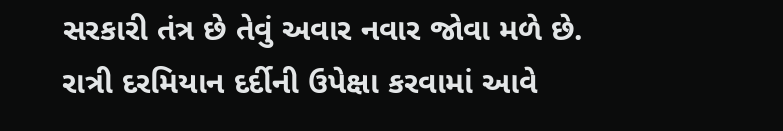સરકારી તંત્ર છે તેવું અવાર નવાર જોવા મળે છે. રાત્રી દરમિયાન દર્દીની ઉપેક્ષા કરવામાં આવે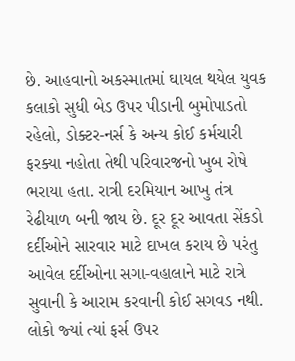છે. આહવાનો અકસ્‍માતમાં ઘાયલ થયેલ યુવક કલાકો સુધી બેડ ઉપર પીડાની બુમોપાડતો રહેલો, ડોક્‍ટર-નર્સ કે અન્‍ય કોઈ કર્મચારી ફરક્‍યા નહોતા તેથી પરિવારજનો ખુબ રોષે ભરાયા હતા. રાત્રી દરમિયાન આખુ તંત્ર રેઢીયાળ બની જાય છે. દૂર દૂર આવતા સેંકડો દર્દીઓને સારવાર માટે દાખલ કરાય છે પરંતુ આવેલ દર્દીઓના સગા-વહાલાને માટે રાત્રે સુવાની કે આરામ કરવાની કોઈ સગવડ નથી. લોકો જ્‍યાં ત્‍યાં ફર્સ ઉપર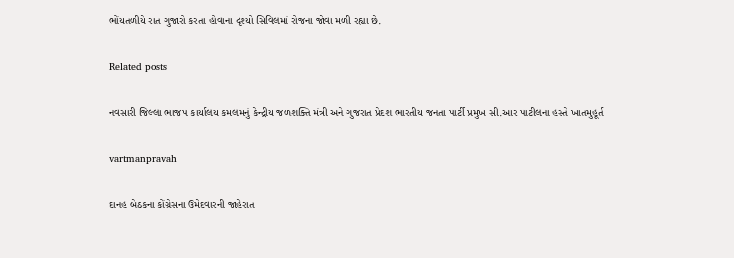ભોંયતળીયે રાત ગુજારો કરતા હોવાના દૃશ્‍યો સિવિલમાં રોજના જોવા મળી રહ્યા છે.

Related posts

નવસારી જિલ્લા ભાજપ કાર્યાલય કમલમનું કેન્‍દ્રીય જળશક્‍તિ મંત્રી અને ગુજરાત પ્રેદશ ભારતીય જનતા પાર્ટી પ્રમુખ સી.આર પાટીલના હસ્‍તે ખાતમુહૂર્ત

vartmanpravah

દાનહ બેઠકના કોંગ્રેસના ઉમેદવારની જાહેરાત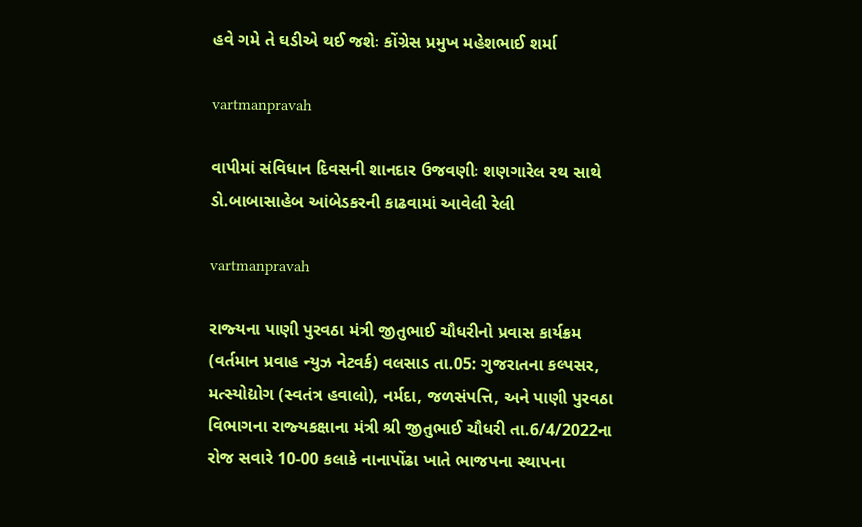હવે ગમે તે ઘડીએ થઈ જશેઃ કોંગ્રેસ પ્રમુખ મહેશભાઈ શર્મા

vartmanpravah

વાપીમાં સંવિધાન દિવસની શાનદાર ઉજવણીઃ શણગારેલ રથ સાથે ડો.બાબાસાહેબ આંબેડકરની કાઢવામાં આવેલી રેલી

vartmanpravah

રાજ્‍યના પાણી પુરવઠા મંત્રી જીતુભાઈ ચૌધરીનો પ્રવાસ કાર્યક્રમ (વર્તમાન પ્રવાહ ન્‍યુઝ નેટવર્ક) વલસાડ તા.05: ગુજરાતના કલ્‍પસર, મત્‍સ્‍યોદ્યોગ (સ્‍વતંત્ર હવાલો), નર્મદા, જળસંપત્તિ, અને પાણી પુરવઠા વિભાગના રાજ્‍યકક્ષાના મંત્રી શ્રી જીતુભાઈ ચૌધરી તા.6/4/2022ના રોજ સવારે 10-00 કલાકે નાનાપોંઢા ખાતે ભાજપના સ્‍થાપના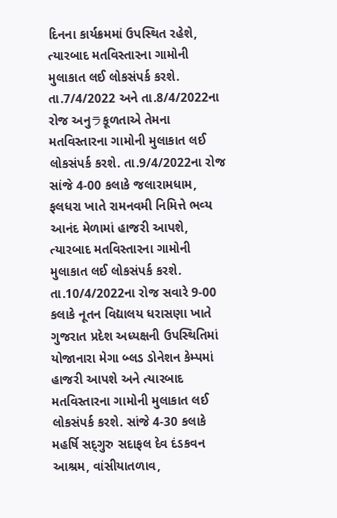દિનના કાર્યક્રમમાં ઉપસ્‍થિત રહેશે, ત્‍યારબાદ મતવિસ્‍તારના ગામોની મુલાકાત લઈ લોકસંપર્ક કરશે. તા.7/4/2022 અને તા.8/4/2022ના રોજ અનુラકૂળતાએ તેમના મતવિસ્‍તારના ગામોની મુલાકાત લઈ લોકસંપર્ક કરશે. તા.9/4/2022ના રોજ સાંજે 4-00 કલાકે જલારામધામ, ફલધરા ખાતે રામનવમી નિમિત્તે ભવ્‍ય આનંદ મેળામાં હાજરી આપશે, ત્‍યારબાદ મતવિસ્‍તારના ગામોની મુલાકાત લઈ લોકસંપર્ક કરશે. તા.10/4/2022ના રોજ સવારે 9-00 કલાકે નૂતન વિદ્યાલય ધરાસણા ખાતે ગુજરાત પ્રદેશ અધ્‍યક્ષની ઉપસ્‍થિતિમાં યોજાનારા મેગા બ્‍લડ ડોનેશન કેમ્‍પમાં હાજરી આપશે અને ત્‍યારબાદ મતવિસ્‍તારના ગામોની મુલાકાત લઈ લોકસંપર્ક કરશે. સાંજે 4-30 કલાકે મહર્ષિ સદ્‌ગુરુ સદાફલ દેવ દંડકવન આશ્રમ, વાંસીયાતળાવ,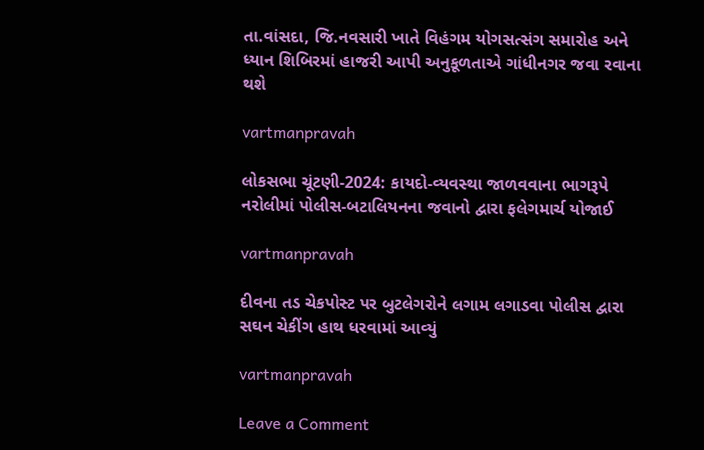તા.વાંસદા, જિ.નવસારી ખાતે વિહંગમ યોગસત્‍સંગ સમારોહ અને ધ્‍યાન શિબિરમાં હાજરી આપી અનુકૂળતાએ ગાંધીનગર જવા રવાના થશે

vartmanpravah

લોકસભા ચૂંટણી-2024: કાયદો-વ્‍યવસ્‍થા જાળવવાના ભાગરૂપે નરોલીમાં પોલીસ-બટાલિયનના જવાનો દ્વારા ફલેગમાર્ચ યોજાઈ

vartmanpravah

દીવના તડ ચેકપોસ્‍ટ પર બુટલેગરોને લગામ લગાડવા પોલીસ દ્વારા સઘન ચેકીંગ હાથ ધરવામાં આવ્‍યું

vartmanpravah

Leave a Comment